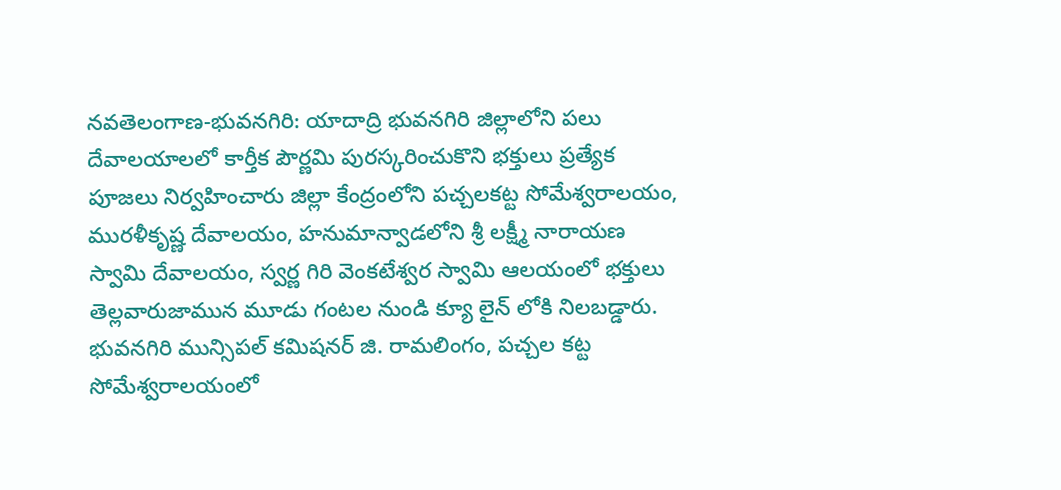నవతెలంగాణ-భువనగిరి: యాదాద్రి భువనగిరి జిల్లాలోని పలు దేవాలయాలలో కార్తీక పౌర్ణమి పురస్కరించుకొని భక్తులు ప్రత్యేక పూజలు నిర్వహించారు జిల్లా కేంద్రంలోని పచ్చలకట్ట సోమేశ్వరాలయం, మురళీకృష్ణ దేవాలయం, హనుమాన్వాడలోని శ్రీ లక్ష్మీ నారాయణ స్వామి దేవాలయం, స్వర్ణ గిరి వెంకటేశ్వర స్వామి ఆలయంలో భక్తులు తెల్లవారుజామున మూడు గంటల నుండి క్యూ లైన్ లోకి నిలబడ్డారు. భువనగిరి మున్సిపల్ కమిషనర్ జి. రామలింగం, పచ్చల కట్ట సోమేశ్వరాలయంలో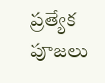ప్రత్యేక పూజలు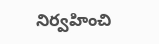నిర్వహించి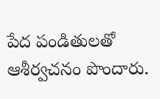పేద పండితులతో ఆశీర్వచనం పొందారు.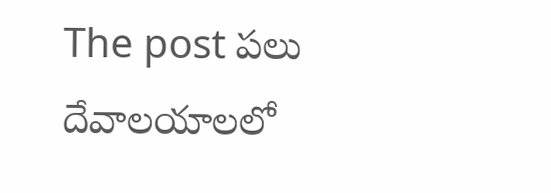The post పలు దేవాలయాలలో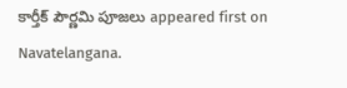కార్తీక్ పౌర్ణమి పూజలు appeared first on Navatelangana.